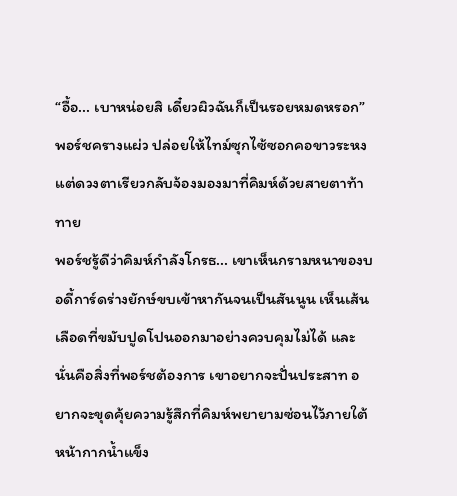“อื้อ... เบาหน่อยสิ เดี๋ยวผิวฉันก็เป็นรอยหมดหรอก” พอร์ชครางแผ่ว ปล่อยให้ไทม์ซุกไซ้ซอกคอขาวระหง แต่ดวงตาเรียวกลับจ้องมองมาที่คิมห์ด้วยสายตาท้าทาย
พอร์ชรู้ดีว่าคิมห์กำลังโกรธ... เขาเห็นกรามหนาของบอดี้การ์ดร่างยักษ์ขบเข้าหากันจนเป็นสันนูน เห็นเส้นเลือดที่ขมับปูดโปนออกมาอย่างควบคุมไม่ได้ และนั่นคือสิ่งที่พอร์ชต้องการ เขาอยากจะปั่นประสาท อยากจะขุดคุ้ยความรู้สึกที่คิมห์พยายามซ่อนไว้ภายใต้หน้ากากน้ำแข็ง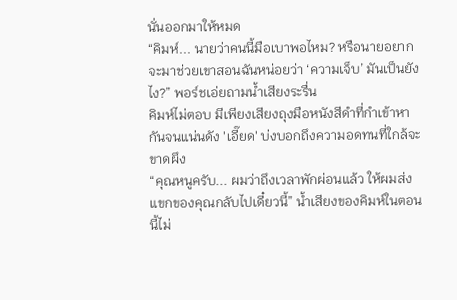นั่นออกมาให้หมด
“คิมห์... นายว่าคนนี้มือเบาพอไหม? หรือนายอยากจะมาช่วยเขาสอนฉันหน่อยว่า ‘ความเจ็บ’ มันเป็นยังไง?” พอร์ชเอ่ยถามน้ำเสียงระรื่น
คิมห์ไม่ตอบ มีเพียงเสียงถุงมือหนังสีดำที่กำเข้าหากันจนแน่นดัง 'เอี๊ยด' บ่งบอกถึงความอดทนที่ใกล้จะขาดผึง
“คุณหนูครับ... ผมว่าถึงเวลาพักผ่อนแล้ว ให้ผมส่งแขกของคุณกลับไปเดี๋ยวนี้” น้ำเสียงของคิมห์ในตอนนี้ไม่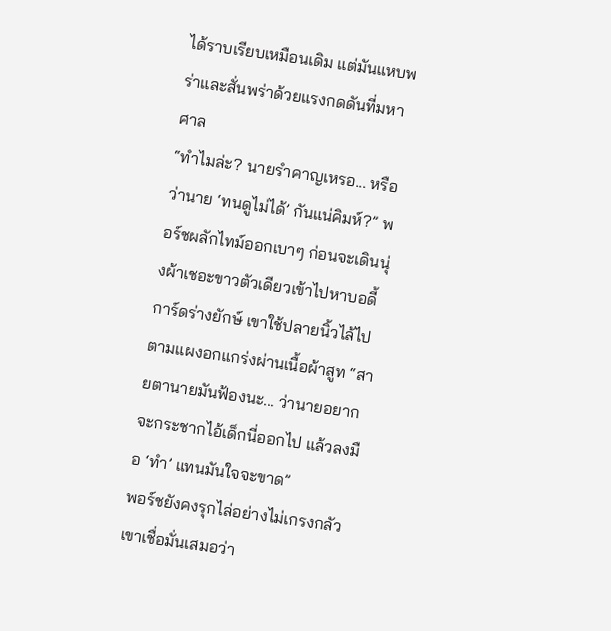ได้ราบเรียบเหมือนเดิม แต่มันแหบพร่าและสั่นพร่าด้วยแรงกดดันที่มหาศาล
“ทำไมล่ะ? นายรำคาญเหรอ... หรือว่านาย ‘ทนดูไม่ได้’ กันแน่คิมห์?” พอร์ชผลักไทม์ออกเบาๆ ก่อนจะเดินนุ่งผ้าเชอะขาวตัวเดียวเข้าไปหาบอดี้การ์ดร่างยักษ์ เขาใช้ปลายนิ้วไล้ไปตามแผงอกแกร่งผ่านเนื้อผ้าสูท “สายตานายมันฟ้องนะ... ว่านายอยากจะกระชากไอ้เด็กนี่ออกไป แล้วลงมือ ‘ทำ’ แทนมันใจจะขาด”
พอร์ชยังคงรุกไล่อย่างไม่เกรงกลัว เขาเชื่อมั่นเสมอว่า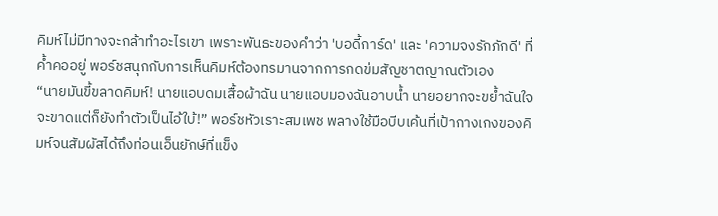คิมห์ไม่มีทางจะกล้าทำอะไรเขา เพราะพันธะของคำว่า 'บอดี้การ์ด' และ 'ความจงรักภักดี' ที่ค้ำคออยู่ พอร์ชสนุกกับการเห็นคิมห์ต้องทรมานจากการกดข่มสัญชาตญาณตัวเอง
“นายมันขี้ขลาดคิมห์! นายแอบดมเสื้อผ้าฉัน นายแอบมองฉันอาบน้ำ นายอยากจะขย้ำฉันใจจะขาดแต่ก็ยังทำตัวเป็นไอ้ใบ้!” พอร์ชหัวเราะสมเพช พลางใช้มือบีบเค้นที่เป้ากางเกงของคิมห์จนสัมผัสได้ถึงท่อนเอ็นยักษ์ที่แข็ง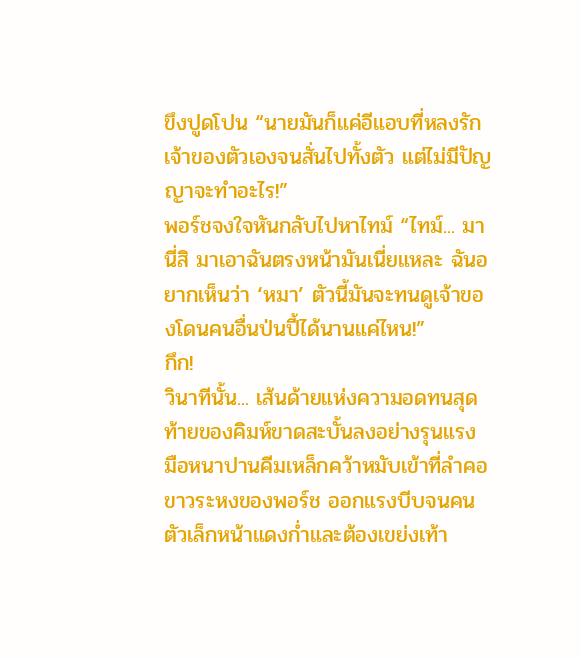ขึงปูดโปน “นายมันก็แค่อีแอบที่หลงรักเจ้าของตัวเองจนสั่นไปทั้งตัว แต่ไม่มีปัญญาจะทำอะไร!”
พอร์ชจงใจหันกลับไปหาไทม์ “ไทม์... มานี่สิ มาเอาฉันตรงหน้ามันเนี่ยแหละ ฉันอยากเห็นว่า ‘หมา’ ตัวนี้มันจะทนดูเจ้าของโดนคนอื่นป่นปี้ได้นานแค่ไหน!”
กึก!
วินาทีนั้น... เส้นด้ายแห่งความอดทนสุดท้ายของคิมห์ขาดสะบั้นลงอย่างรุนแรง
มือหนาปานคีมเหล็กคว้าหมับเข้าที่ลำคอขาวระหงของพอร์ช ออกแรงบีบจนคนตัวเล็กหน้าแดงก่ำและต้องเขย่งเท้า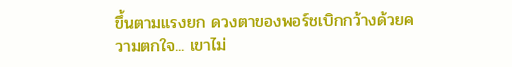ขึ้นตามแรงยก ดวงตาของพอร์ชเบิกกว้างด้วยความตกใจ... เขาไม่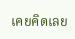เคยคิดเลย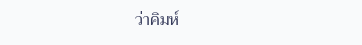ว่าคิมห์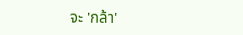จะ 'กล้า'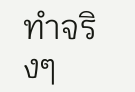ทำจริงๆ